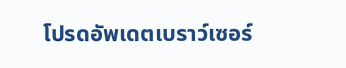โปรดอัพเดตเบราว์เซอร์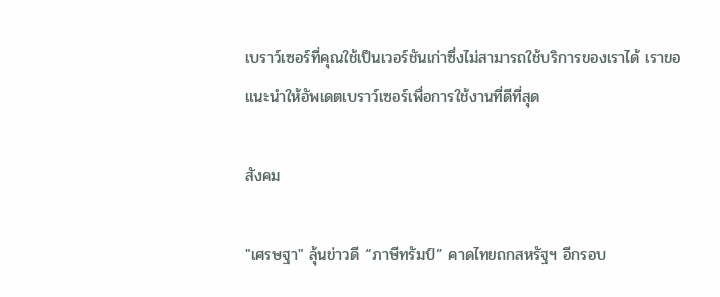เบราว์เซอร์ที่คุณใช้เป็นเวอร์ชันเก่าซึ่งไม่สามารถใช้บริการของเราได้ เราขอแนะนำให้อัพเดตเบราว์เซอร์เพื่อการใช้งานที่ดีที่สุด

สังคม

"เศรษฐา" ลุ้นข่าวดี “ภาษีทรัมป์” คาดไทยถกสหรัฐฯ อีกรอบ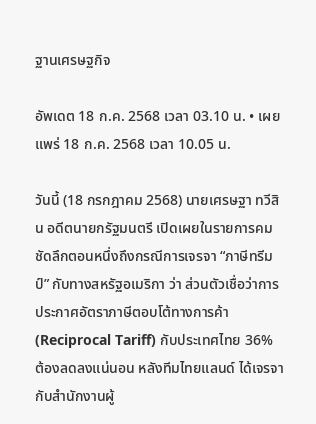ฐานเศรษฐกิจ

อัพเดต 18 ก.ค. 2568 เวลา 03.10 น. • เผยแพร่ 18 ก.ค. 2568 เวลา 10.05 น.

วันนี้ (18 กรกฎาคม 2568) นายเศรษฐา ทวีสิน อดีตนายกรัฐมนตรี เปิดเผยในรายการคมชัดลึกตอนหนึ่งถึงกรณีการเจรจา “ภาษีทรีมป์” กับทางสหรัฐอเมริกา ว่า ส่วนตัวเชื่อว่าการประกาศอัตราภาษีตอบโต้ทางการค้า (Reciprocal Tariff) กับประเทศไทย 36% ต้องลดลงแน่นอน หลังทีมไทยแลนด์ ได้เจรจากับสำนักงานผู้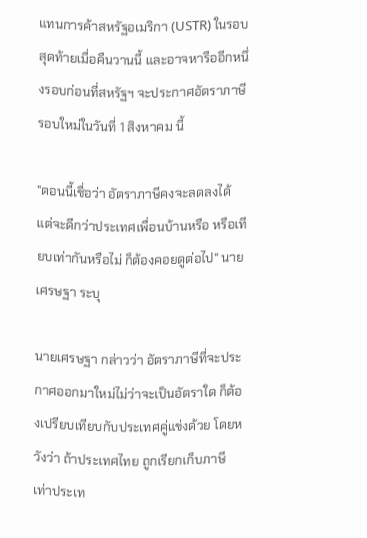แทนการค้าสหรัฐอเมริกา (USTR) ในรอบสุดท้ายเมื่อคืนวานนี้ และอาจหารืออีกหนึ่งรอบก่อนที่สหรัฐฯ จะประกาศอัตราภาษีรอบใหม่ในวันที่ 1 สิงหาคม นี้

"ตอนนี้เชื่อว่า อัตราภาษีคงจะลดลงได้ แต่จะดีกว่าประเทศเพื่อนบ้านหรือ หรือเทียบเท่ากันหรือไม่ ก็ต้องคอยดูต่อไป" นายเศรษฐา ระบุ

นายเศรษฐา กล่าวว่า อัตราภาษีที่จะประกาศออกมาใหม่ไม่ว่าจะเป็นอัตราใด ก็ต้องเปรียบเทียบกับประเทศคู่แข่งด้วย โดยหวังว่า ถ้าประเทศไทย ถูกเรียกเก็บภาษีเท่าประเท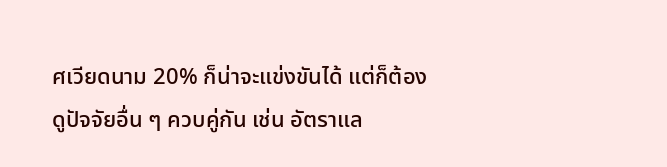ศเวียดนาม 20% ก็น่าจะแข่งขันได้ แต่ก็ต้องดูปัจจัยอื่น ๆ ควบคู่กัน เช่น อัตราแล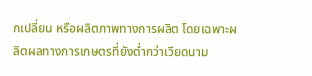กเปลี่ยน หรือผลิตภาพทางการผลิต โดยเฉพาะผลิตผลทางการเกษตรที่ยังต่ำกว่าเวียดนาม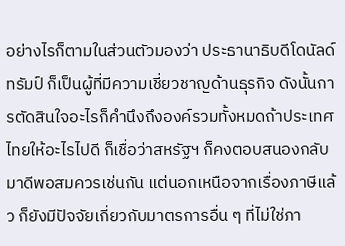อย่างไรก็ตามในส่วนตัวมองว่า ประธานาธิบดีโดนัลด์ ทรัมป์ ก็เป็นผู้ที่มีความเชี่ยวชาญด้านธุรกิจ ดังนั้นการตัดสินใจอะไรก็คำนึงถึงองค์รวมทั้งหมดถ้าประเทศไทยให้อะไรไปดี ก็เชื่อว่าสหรัฐฯ ก็คงตอบสนองกลับมาดีพอสมควรเช่นกัน แต่นอกเหนือจากเรื่องภาษีแล้ว ก็ยังมีปัจจัยเกี่ยวกับมาตรการอื่น ๆ ที่ไม่ใช่ภา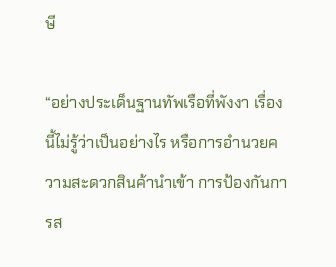ษี

“อย่างประเด็นฐานทัพเรือที่พังงา เรื่องนี้ไม่รู้ว่าเป็นอย่างไร หรือการอำนวยความสะดวกสินค้านำเข้า การป้องกันการส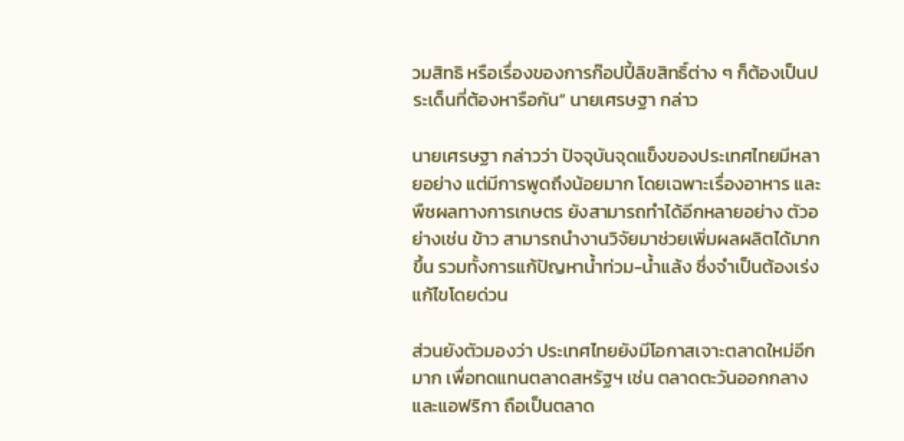วมสิทธิ หรือเรื่องของการก๊อปปี้ลิขสิทธิ์ต่าง ๆ ก็ต้องเป็นประเด็นที่ต้องหารือกัน” นายเศรษฐา กล่าว

นายเศรษฐา กล่าวว่า ปัจจุบันจุดแข็งของประเทศไทยมีหลายอย่าง แต่มีการพูดถึงน้อยมาก โดยเฉพาะเรื่องอาหาร และพืชผลทางการเกษตร ยังสามารถทำได้อีกหลายอย่าง ตัวอย่างเช่น ข้าว สามารถนำงานวิจัยมาช่วยเพิ่มผลผลิตได้มากขึ้น รวมทั้งการแก้ปัญหาน้ำท่วม-น้ำแล้ง ซึ่งจำเป็นต้องเร่งแก้ไขโดยด่วน

ส่วนยังตัวมองว่า ประเทศไทยยังมีโอกาสเจาะตลาดใหม่อีกมาก เพื่อทดแทนตลาดสหรัฐฯ เช่น ตลาดตะวันออกกลาง และแอฟริกา ถือเป็นตลาด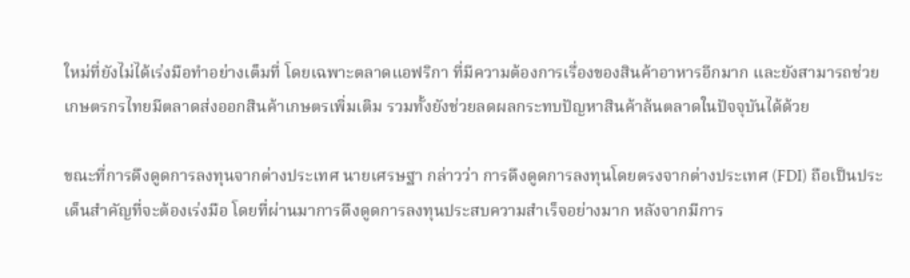ใหม่ที่ยังไม่ได้เร่งมือทำอย่างเต็มที่ โดยเฉพาะตลาดแอฟริกา ที่มีความต้องการเรื่องของสินค้าอาหารอีกมาก และยังสามารถช่วยเกษตรกรไทยมีตลาดส่งออกสินค้าเกษตรเพิ่มเติม รวมทั้งยังช่วยลดผลกระทบปัญหาสินค้าล้นตลาดในปัจจุบันได้ด้วย

ขณะที่การดึงดูดการลงทุนจากต่างประเทศ นายเศรษฐา กล่าวว่า การดึงดูดการลงทุนโดยตรงจากต่างประเทศ (FDI) ถือเป็นประเด็นสำคัญที่จะต้องเร่งมือ โดยที่ผ่านมาการดึงดูดการลงทุนประสบความสำเร็จอย่างมาก หลังจากมีการ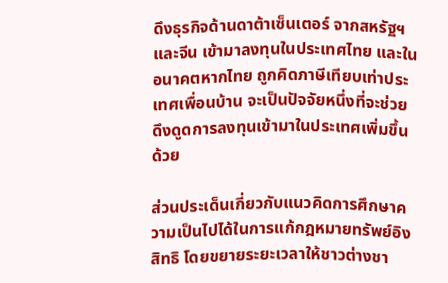ดึงธุรกิจด้านดาต้าเซ็นเตอร์ จากสหรัฐฯ และจีน เข้ามาลงทุนในประเทศไทย และในอนาคตหากไทย ถูกคิดภาษีเทียบเท่าประเทศเพื่อนบ้าน จะเป็นปัจจัยหนึ่งที่จะช่วยดึงดูดการลงทุนเข้ามาในประเทศเพิ่มขึ้นด้วย

ส่วนประเด็นเกี่ยวกับแนวคิดการศึกษาความเป็นไปได้ในการแก้กฎหมายทรัพย์อิงสิทธิ โดยขยายระยะเวลาให้ชาวต่างชา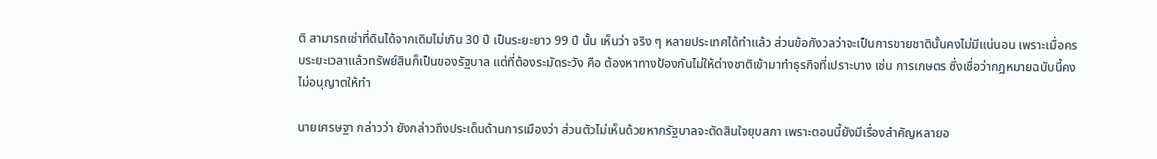ติ สามารถเช่าที่ดินได้จากเดิมไม่เกิน 30 ปี เป็นระยะยาว 99 ปี นั้น เห็นว่า จริง ๆ หลายประเทศได้ทำแล้ว ส่วนข้อกังวลว่าจะเป็นการขายชาตินั้นคงไม่มีแน่นอน เพราะเมื่อครบระยะเวลาแล้วทรัพย์สินก็เป็นของรัฐบาล แต่ที่ต้องระมัดระวัง คือ ต้องหาทางป้องกันไม่ให้ต่างชาติเข้ามาทำธุรกิจที่เปราะบาง เช่น การเกษตร ซึ่งเชื่อว่ากฎหมายฉบับนี้คงไม่อนุญาตให้ทำ

นายเศรษฐา กล่าวว่า ยังกล่าวถึงประเด็นด้านการเมืองว่า ส่วนตัวไม่เห็นด้วยหากรัฐบาลจะตัดสินใจยุบสภา เพราะตอนนี้ยังมีเรื่องสำคัญหลายอ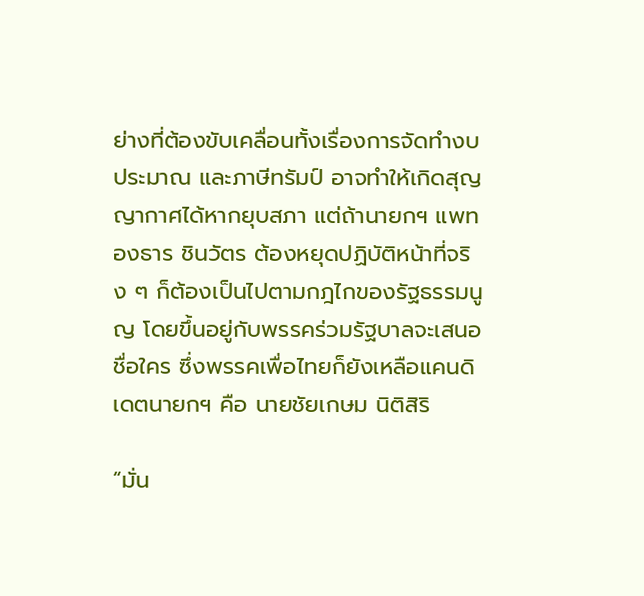ย่างที่ต้องขับเคลื่อนทั้งเรื่องการจัดทำงบประมาณ และภาษีทรัมป์ อาจทำให้เกิดสุญญากาศได้หากยุบสภา แต่ถ้านายกฯ แพทองธาร ชินวัตร ต้องหยุดปฏิบัติหน้าที่จริง ๆ ก็ต้องเป็นไปตามกฎไกของรัฐธรรมนูญ โดยขึ้นอยู่กับพรรคร่วมรัฐบาลจะเสนอชื่อใคร ซึ่งพรรคเพื่อไทยก็ยังเหลือแคนดิเดตนายกฯ คือ นายชัยเกษม นิติสิริ

“มั่น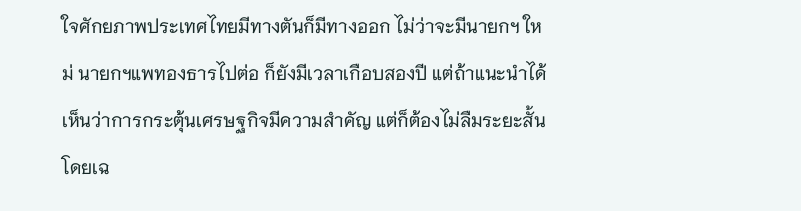ใจศักยภาพประเทศไทยมีทางตันก็มีทางออก ไม่ว่าจะมีนายกฯ ใหม่ นายกฯแพทองธารไปต่อ ก็ยังมีเวลาเกือบสองปี แต่ถ้าแนะนำได้ เห็นว่าการกระตุ้นเศรษฐกิจมีความสำคัญ แต่ก็ต้องไม่ลืมระยะสั้น โดยเฉ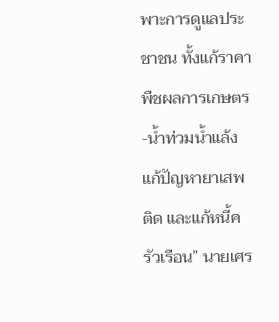พาะการดูแลประชาชน ทั้งแก้ราคาพืชผลการเกษตร-น้ำท่วมน้ำแล้ง แก้ปัญหายาเสพติด และแก้หนี้ครัวเรือน” นายเศร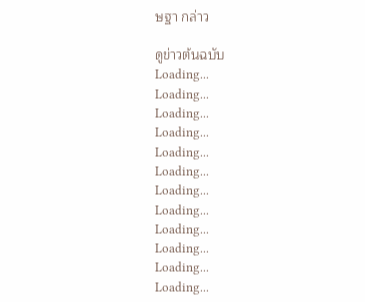ษฐา กล่าว

ดูข่าวต้นฉบับ
Loading...
Loading...
Loading...
Loading...
Loading...
Loading...
Loading...
Loading...
Loading...
Loading...
Loading...
Loading...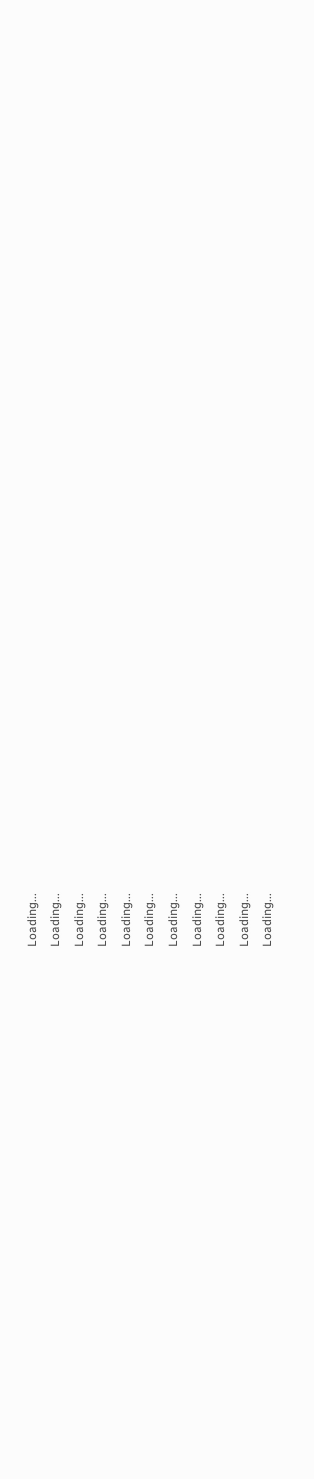Loading...
Loading...
Loading...
Loading...
Loading...
Loading...
Loading...
Loading...
Loading...
Loading...
Loading...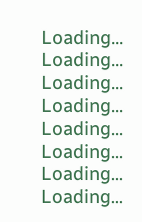Loading...
Loading...
Loading...
Loading...
Loading...
Loading...
Loading...
Loading...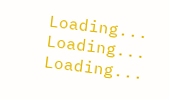Loading...
Loading...
Loading...